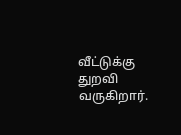வீட்டுக்கு துறவி வருகிறார்.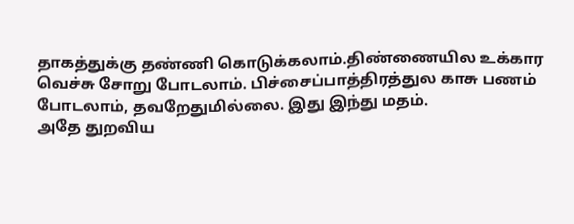தாகத்துக்கு தண்ணி கொடுக்கலாம்.திண்ணையில உக்கார வெச்சு சோறு போடலாம். பிச்சைப்பாத்திரத்துல காசு பணம் போடலாம், தவறேதுமில்லை. இது இந்து மதம்.
அதே துறவிய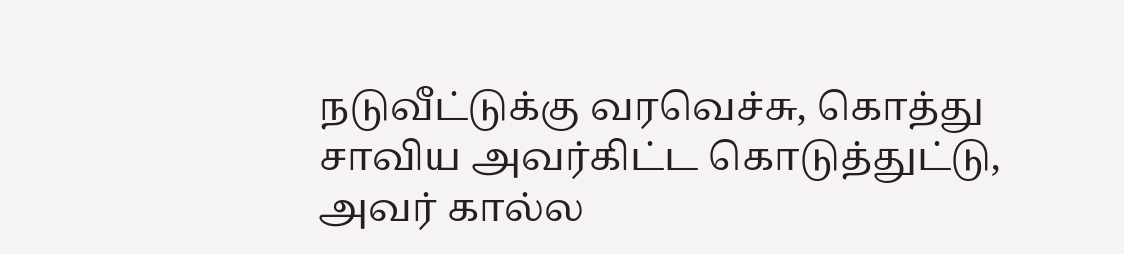நடுவீட்டுக்கு வரவெச்சு, கொத்து சாவிய அவர்கிட்ட கொடுத்துட்டு, அவர் கால்ல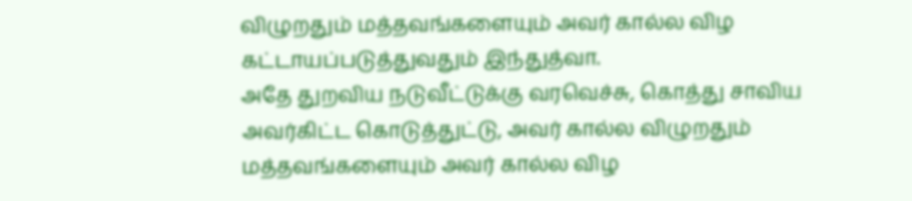விழுறதும் மத்தவங்களையும் அவர் கால்ல விழ கட்டாயப்படுத்துவதும் இந்துத்வா.
அதே துறவிய நடுவீட்டுக்கு வரவெச்சு, கொத்து சாவிய அவர்கிட்ட கொடுத்துட்டு, அவர் கால்ல விழுறதும் மத்தவங்களையும் அவர் கால்ல விழ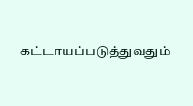கட்டாயப்படுத்துவதும்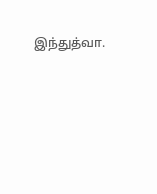இந்துத்வா.